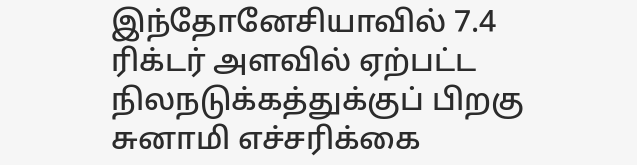இந்தோனேசியாவில் 7.4 ரிக்டர் அளவில் ஏற்பட்ட நிலநடுக்கத்துக்குப் பிறகு சுனாமி எச்சரிக்கை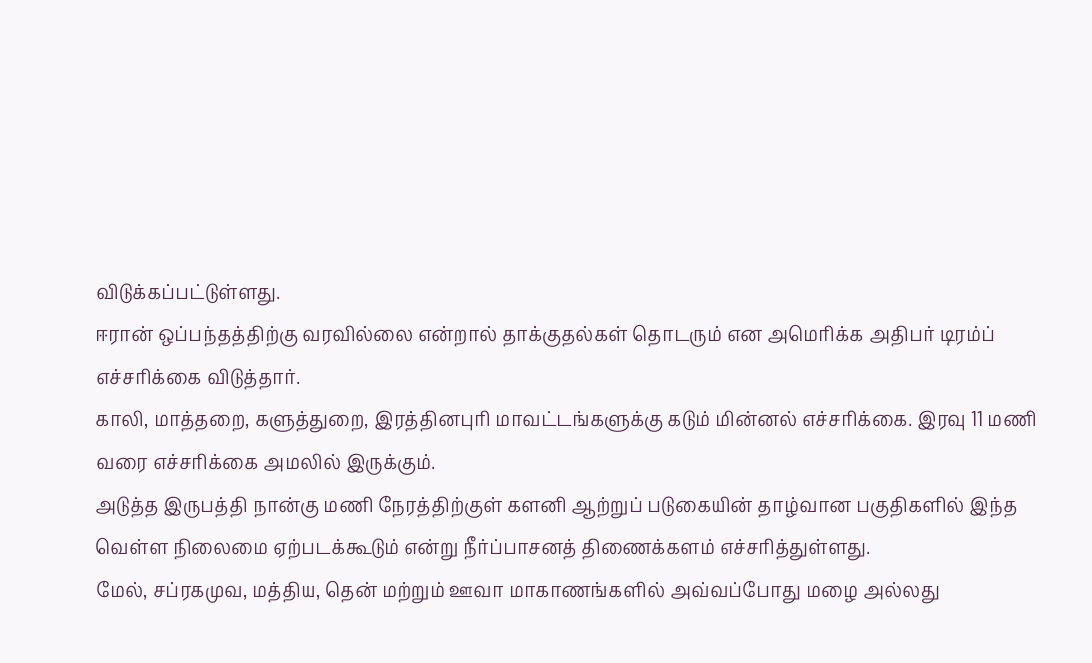விடுக்கப்பட்டுள்ளது.
ஈரான் ஒப்பந்தத்திற்கு வரவில்லை என்றால் தாக்குதல்கள் தொடரும் என அமெரிக்க அதிபர் டிரம்ப் எச்சரிக்கை விடுத்தார்.
காலி, மாத்தறை, களுத்துறை, இரத்தினபுரி மாவட்டங்களுக்கு கடும் மின்னல் எச்சரிக்கை. இரவு 11 மணி வரை எச்சரிக்கை அமலில் இருக்கும்.
அடுத்த இருபத்தி நான்கு மணி நேரத்திற்குள் களனி ஆற்றுப் படுகையின் தாழ்வான பகுதிகளில் இந்த வெள்ள நிலைமை ஏற்படக்கூடும் என்று நீர்ப்பாசனத் திணைக்களம் எச்சரித்துள்ளது.
மேல், சப்ரகமுவ, மத்திய, தென் மற்றும் ஊவா மாகாணங்களில் அவ்வப்போது மழை அல்லது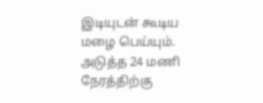இடியுடன் கூடிய மழை பெய்யும்.
அடுத்த 24 மணி நேரத்திற்கு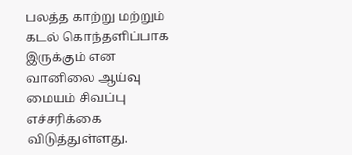பலத்த காற்று மற்றும் கடல் கொந்தளிப்பாக இருக்கும் என வானிலை ஆய்வு மையம் சிவப்பு எச்சரிக்கை விடுத்துள்ளது.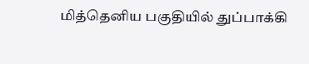மித்தெனிய பகுதியில் துப்பாக்கி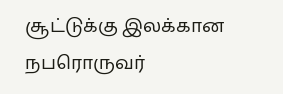சூட்டுக்கு இலக்கான நபரொருவர்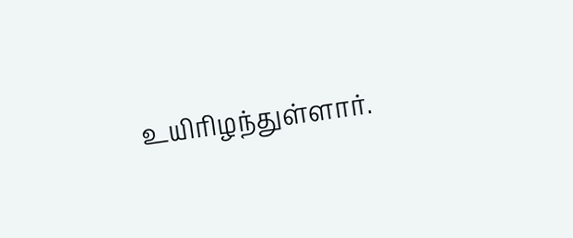உயிரிழந்துள்ளார்.